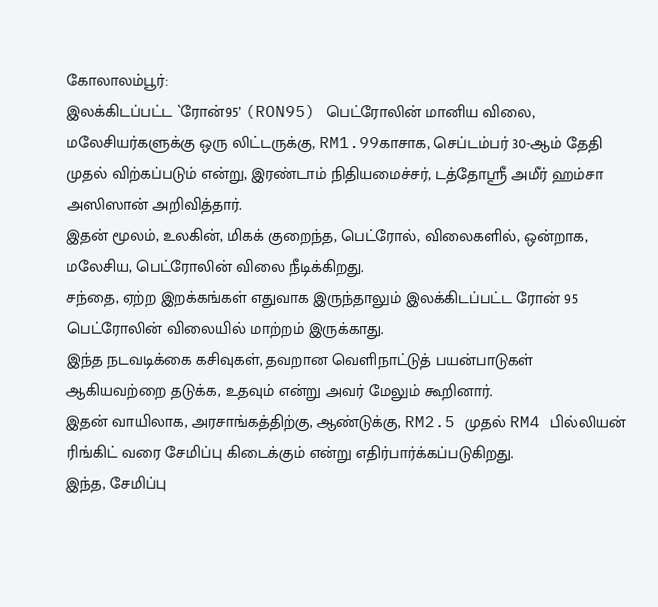கோலாலம்பூர்:
இலக்கிடப்பட்ட `ரோன்95’ (RON95) பெட்ரோலின் மானிய விலை, மலேசியர்களுக்கு ஒரு லிட்டருக்கு, RM1.99காசாக, செப்டம்பர் 30-ஆம் தேதி முதல் விற்கப்படும் என்று, இரண்டாம் நிதியமைச்சர், டத்தோஸ்ரீ அமீர் ஹம்சா அஸிஸான் அறிவித்தார்.
இதன் மூலம், உலகின், மிகக் குறைந்த, பெட்ரோல், விலைகளில், ஒன்றாக, மலேசிய, பெட்ரோலின் விலை நீடிக்கிறது.
சந்தை, ஏற்ற இறக்கங்கள் எதுவாக இருந்தாலும் இலக்கிடப்பட்ட ரோன் 95 பெட்ரோலின் விலையில் மாற்றம் இருக்காது.
இந்த நடவடிக்கை கசிவுகள், தவறான வெளிநாட்டுத் பயன்பாடுகள் ஆகியவற்றை தடுக்க, உதவும் என்று அவர் மேலும் கூறினார்.
இதன் வாயிலாக, அரசாங்கத்திற்கு, ஆண்டுக்கு, RM2.5 முதல் RM4 பில்லியன் ரிங்கிட் வரை சேமிப்பு கிடைக்கும் என்று எதிர்பார்க்கப்படுகிறது.
இந்த, சேமிப்பு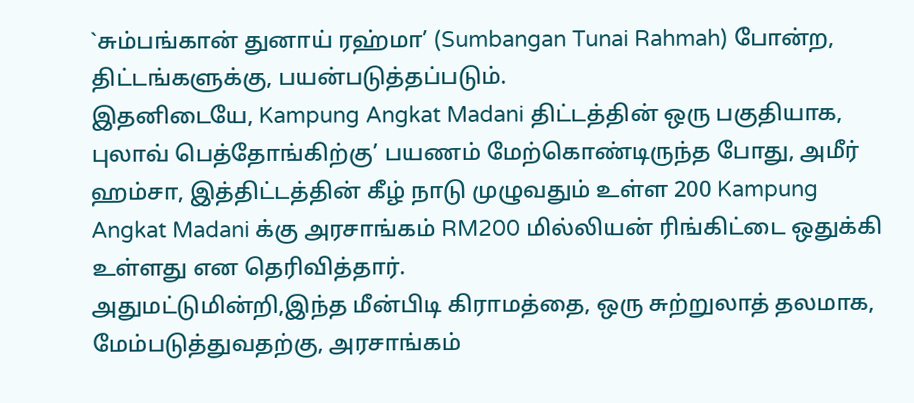`சும்பங்கான் துனாய் ரஹ்மா’ (Sumbangan Tunai Rahmah) போன்ற, திட்டங்களுக்கு, பயன்படுத்தப்படும்.
இதனிடையே, Kampung Angkat Madani திட்டத்தின் ஒரு பகுதியாக, புலாவ் பெத்தோங்கிற்கு’ பயணம் மேற்கொண்டிருந்த போது, அமீர் ஹம்சா, இத்திட்டத்தின் கீழ் நாடு முழுவதும் உள்ள 200 Kampung Angkat Madani க்கு அரசாங்கம் RM200 மில்லியன் ரிங்கிட்டை ஒதுக்கி உள்ளது என தெரிவித்தார்.
அதுமட்டுமின்றி,இந்த மீன்பிடி கிராமத்தை, ஒரு சுற்றுலாத் தலமாக, மேம்படுத்துவதற்கு, அரசாங்கம்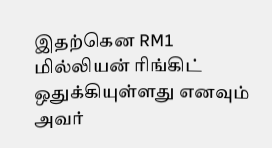இதற்கென RM1 மில்லியன் ரிங்கிட் ஒதுக்கியுள்ளது எனவும் அவர்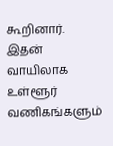கூறினார்.
இதன் வாயிலாக உள்ளூர் வணிகங்களும்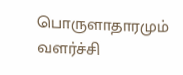பொருளாதாரமும் வளர்ச்சி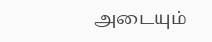அடையும்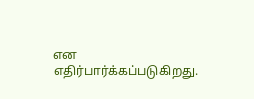என எதிர்பார்க்கப்படுகிறது.